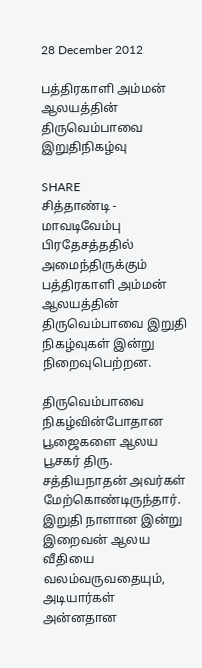28 December 2012

பத்திரகாளி அம்மன் ஆலயத்தின் திருவெம்பாவை இறுதிநிகழ்வு

SHARE
சித்தாண்டி - மாவடிவேம்பு பிரதேசத்ததில் அமைந்திருக்கும் பத்திரகாளி அம்மன் ஆலயத்தின் திருவெம்பாவை இறுதி நிகழ்வுகள் இன்று நிறைவுபெற்றன.

திருவெம்பாவை நிகழ்வின்போதான பூஜைகளை ஆலய பூசகர் திரு. சத்தியநாதன் அவர்கள் மேற்கொண்டிருந்தார்.
இறுதி நாளான இன்று இறைவன் ஆலய வீதியை வலம்வருவதையும், அடியார்கள்  அன்னதான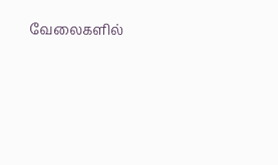வேலைகளில்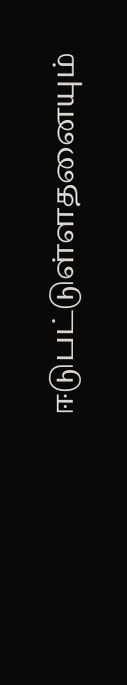ஈடுபட்டுள்ளதனையும்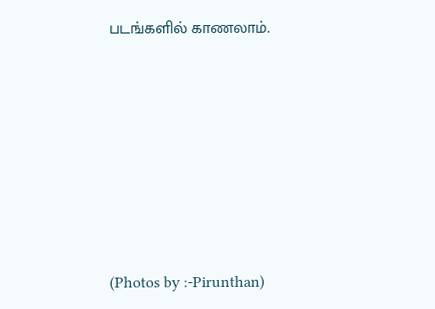படங்களில் காணலாம்.









(Photos by :-Pirunthan)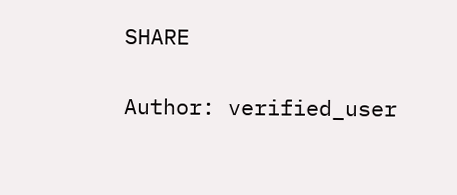SHARE

Author: verified_user